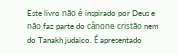Este livro não é inspirado por Deus e não faz parte do cânone cristão nem do Tanakh judaico. É apresentado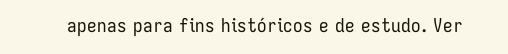apenas para fins históricos e de estudo. Ver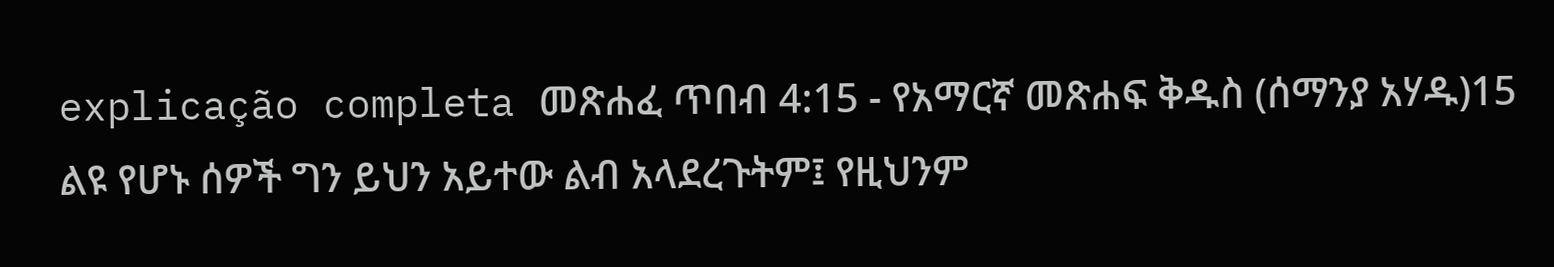explicação completa መጽሐፈ ጥበብ 4:15 - የአማርኛ መጽሐፍ ቅዱስ (ሰማንያ አሃዱ)15 ልዩ የሆኑ ሰዎች ግን ይህን አይተው ልብ አላደረጉትም፤ የዚህንም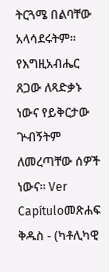ትርጓሜ በልባቸው አላሳደሩትም። የእግዚአብሔር ጸጋው ለጻድቃኑ ነውና የይቅርታው ጕብኝትም ለመረጣቸው ሰዎች ነውና። Ver Capítuloመጽሐፍ ቅዱስ - (ካቶሊካዊ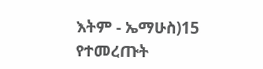እትም - ኤማሁስ)15 የተመረጡት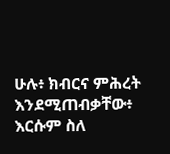ሁሉ፥ ክብርና ምሕረት እንደሚጠብቃቸው፥ እርሱም ስለ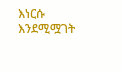እነርሱ እንደሚሟገት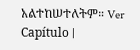አልተከሠተለትም። Ver Capítulo |